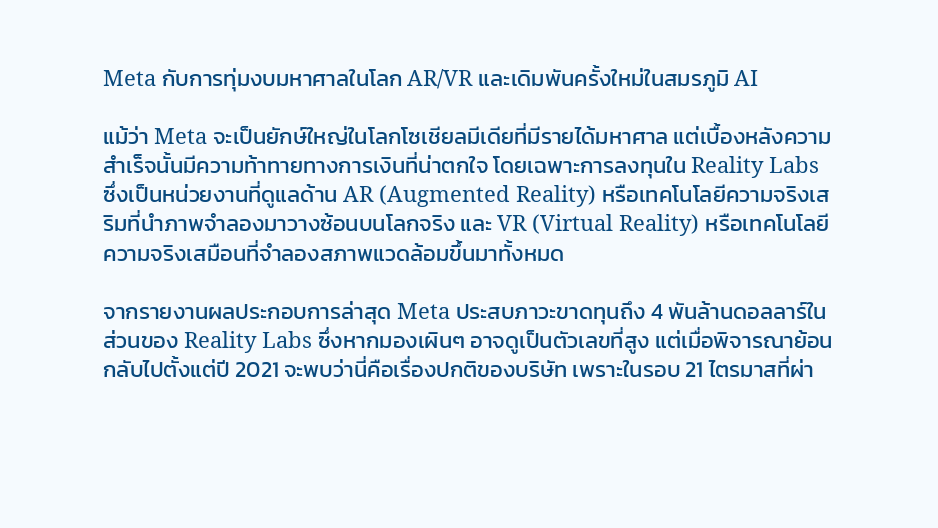Meta กับการทุ่มงบมหาศาลในโลก AR/VR และเดิมพันครั้งใหม่ในสมรภูมิ AI

แม้ว่า Meta จะเป็นยักษ์ใหญ่ในโลกโซเชียลมีเดียที่มีรายได้มหาศาล แต่เบื้องหลังความสำเร็จนั้นมีความท้าทายทางการเงินที่น่าตกใจ โดยเฉพาะการลงทุนใน Reality Labs ซึ่งเป็นหน่วยงานที่ดูแลด้าน AR (Augmented Reality) หรือเทคโนโลยีความจริงเสริมที่นำภาพจำลองมาวางซ้อนบนโลกจริง และ VR (Virtual Reality) หรือเทคโนโลยีความจริงเสมือนที่จำลองสภาพแวดล้อมขึ้นมาทั้งหมด

จากรายงานผลประกอบการล่าสุด Meta ประสบภาวะขาดทุนถึง 4 พันล้านดอลลาร์ในส่วนของ Reality Labs ซึ่งหากมองเผินๆ อาจดูเป็นตัวเลขที่สูง แต่เมื่อพิจารณาย้อนกลับไปตั้งแต่ปี 2021 จะพบว่านี่คือเรื่องปกติของบริษัท เพราะในรอบ 21 ไตรมาสที่ผ่า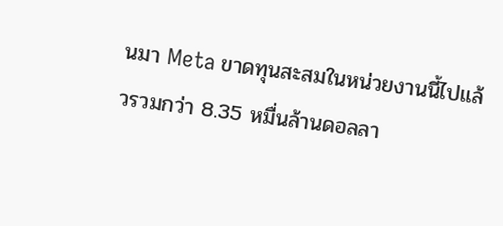นมา Meta ขาดทุนสะสมในหน่วยงานนี้ไปแล้วรวมกว่า 8.35 หมื่นล้านดอลลา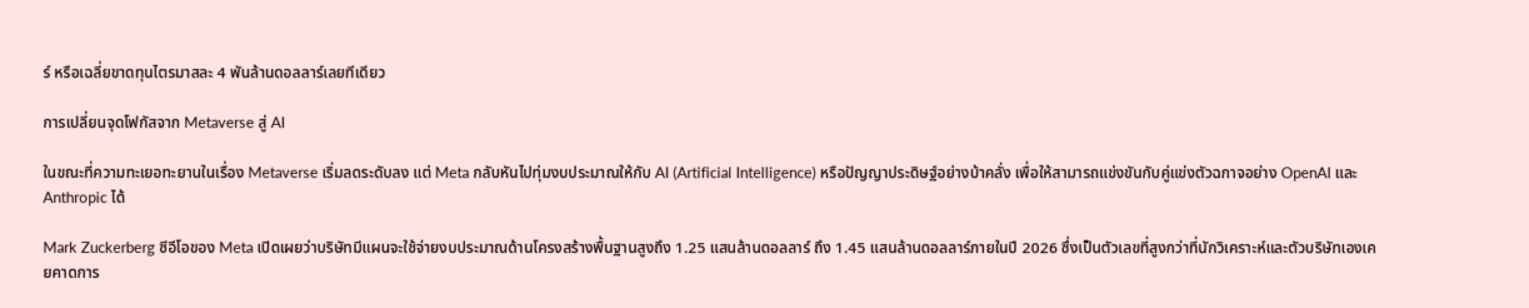ร์ หรือเฉลี่ยขาดทุนไตรมาสละ 4 พันล้านดอลลาร์เลยทีเดียว

การเปลี่ยนจุดโฟกัสจาก Metaverse สู่ AI

ในขณะที่ความทะเยอทะยานในเรื่อง Metaverse เริ่มลดระดับลง แต่ Meta กลับหันไปทุ่มงบประมาณให้กับ AI (Artificial Intelligence) หรือปัญญาประดิษฐ์อย่างบ้าคลั่ง เพื่อให้สามารถแข่งขันกับคู่แข่งตัวฉกาจอย่าง OpenAI และ Anthropic ได้

Mark Zuckerberg ซีอีโอของ Meta เปิดเผยว่าบริษัทมีแผนจะใช้จ่ายงบประมาณด้านโครงสร้างพื้นฐานสูงถึง 1.25 แสนล้านดอลลาร์ ถึง 1.45 แสนล้านดอลลาร์ภายในปี 2026 ซึ่งเป็นตัวเลขที่สูงกว่าที่นักวิเคราะห์และตัวบริษัทเองเคยคาดการ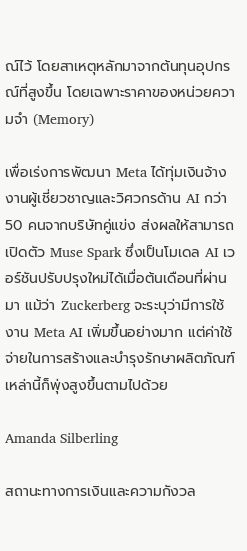ณ์ไว้ โดยสาเหตุหลักมาจากต้นทุนอุปกรณ์ที่สูงขึ้น โดยเฉพาะราคาของหน่วยความจำ (Memory)

เพื่อเร่งการพัฒนา Meta ได้ทุ่มเงินจ้างงานผู้เชี่ยวชาญและวิศวกรด้าน AI กว่า 50 คนจากบริษัทคู่แข่ง ส่งผลให้สามารถเปิดตัว Muse Spark ซึ่งเป็นโมเดล AI เวอร์ชันปรับปรุงใหม่ได้เมื่อต้นเดือนที่ผ่านมา แม้ว่า Zuckerberg จะระบุว่ามีการใช้งาน Meta AI เพิ่มขึ้นอย่างมาก แต่ค่าใช้จ่ายในการสร้างและบำรุงรักษาผลิตภัณฑ์เหล่านี้ก็พุ่งสูงขึ้นตามไปด้วย

Amanda Silberling

สถานะทางการเงินและความกังวล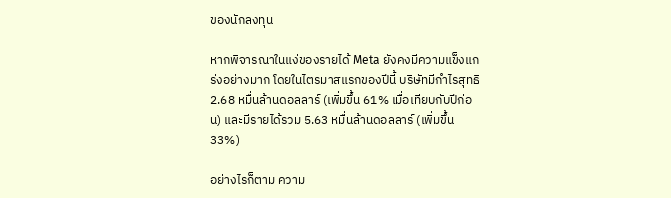ของนักลงทุน

หากพิจารณาในแง่ของรายได้ Meta ยังคงมีความแข็งแกร่งอย่างมาก โดยในไตรมาสแรกของปีนี้ บริษัทมีกำไรสุทธิ 2.68 หมื่นล้านดอลลาร์ (เพิ่มขึ้น 61% เมื่อเทียบกับปีก่อน) และมีรายได้รวม 5.63 หมื่นล้านดอลลาร์ (เพิ่มขึ้น 33%)

อย่างไรก็ตาม ความ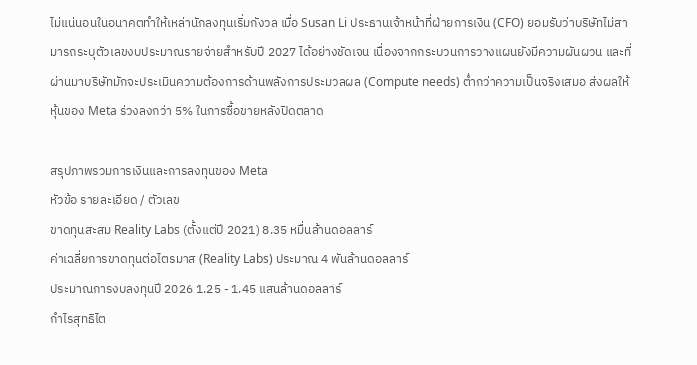ไม่แน่นอนในอนาคตทำให้เหล่านักลงทุนเริ่มกังวล เมื่อ Susan Li ประธานเจ้าหน้าที่ฝ่ายการเงิน (CFO) ยอมรับว่าบริษัทไม่สามารถระบุตัวเลขงบประมาณรายจ่ายสำหรับปี 2027 ได้อย่างชัดเจน เนื่องจากกระบวนการวางแผนยังมีความผันผวน และที่ผ่านมาบริษัทมักจะประเมินความต้องการด้านพลังการประมวลผล (Compute needs) ต่ำกว่าความเป็นจริงเสมอ ส่งผลให้หุ้นของ Meta ร่วงลงกว่า 5% ในการซื้อขายหลังปิดตลาด

สรุปภาพรวมการเงินและการลงทุนของ Meta
หัวข้อ รายละเอียด / ตัวเลข
ขาดทุนสะสม Reality Labs (ตั้งแต่ปี 2021) 8.35 หมื่นล้านดอลลาร์
ค่าเฉลี่ยการขาดทุนต่อไตรมาส (Reality Labs) ประมาณ 4 พันล้านดอลลาร์
ประมาณการงบลงทุนปี 2026 1.25 - 1.45 แสนล้านดอลลาร์
กำไรสุทธิไต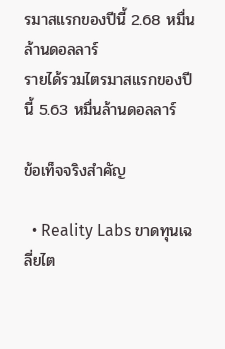รมาสแรกของปีนี้ 2.68 หมื่นล้านดอลลาร์
รายได้รวมไตรมาสแรกของปีนี้ 5.63 หมื่นล้านดอลลาร์

ข้อเท็จจริงสำคัญ

  • Reality Labs ขาดทุนเฉลี่ยไต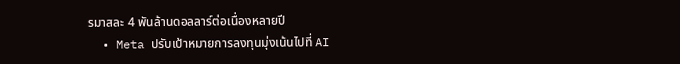รมาสละ 4 พันล้านดอลลาร์ต่อเนื่องหลายปี
  • Meta ปรับเป้าหมายการลงทุนมุ่งเน้นไปที่ AI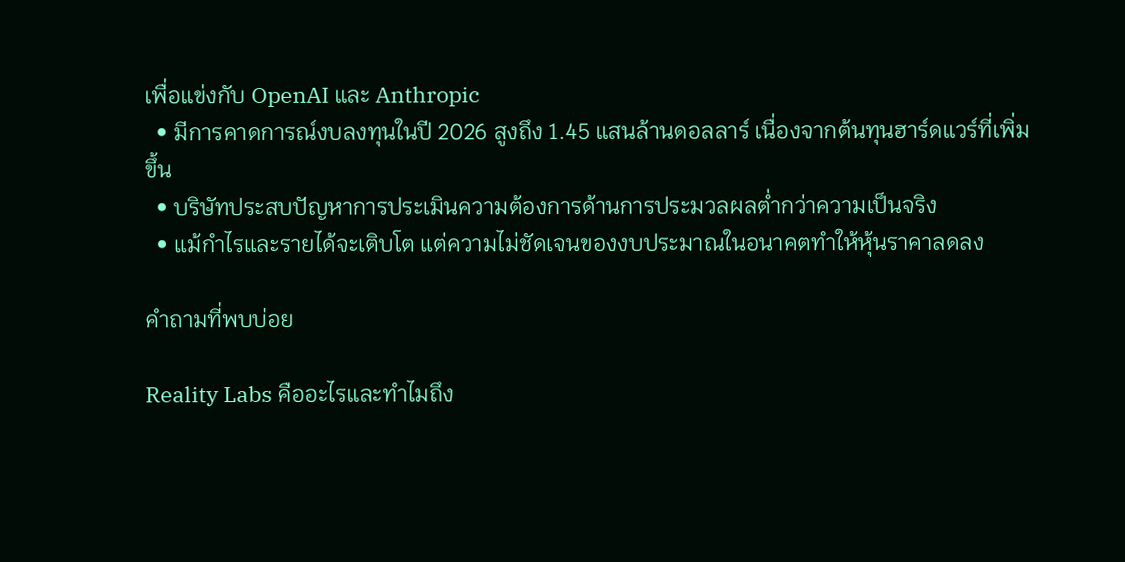เพื่อแข่งกับ OpenAI และ Anthropic
  • มีการคาดการณ์งบลงทุนในปี 2026 สูงถึง 1.45 แสนล้านดอลลาร์ เนื่องจากต้นทุนฮาร์ดแวร์ที่เพิ่มขึ้น
  • บริษัทประสบปัญหาการประเมินความต้องการด้านการประมวลผลต่ำกว่าความเป็นจริง
  • แม้กำไรและรายได้จะเติบโต แต่ความไม่ชัดเจนของงบประมาณในอนาคตทำให้หุ้นราคาลดลง

คำถามที่พบบ่อย

Reality Labs คืออะไรและทำไมถึง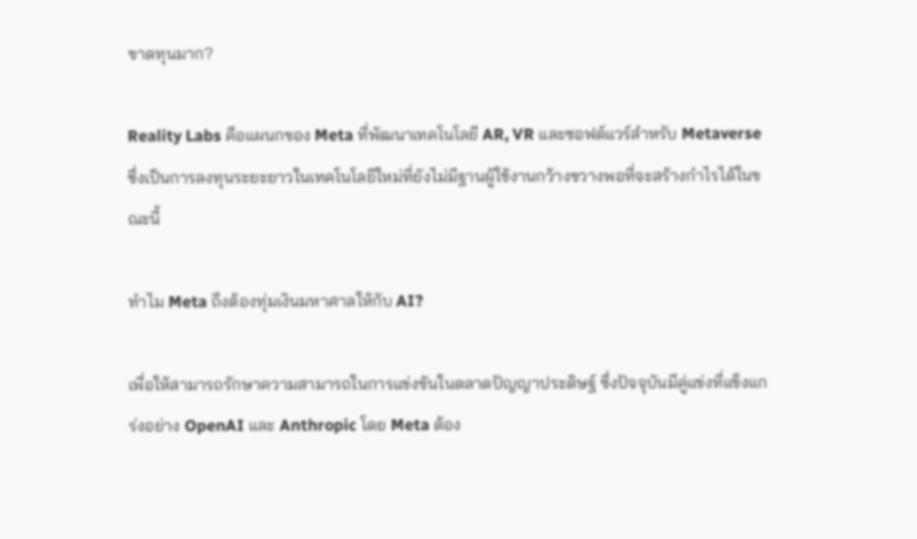ขาดทุนมาก?

Reality Labs คือแผนกของ Meta ที่พัฒนาเทคโนโลยี AR, VR และซอฟต์แวร์สำหรับ Metaverse ซึ่งเป็นการลงทุนระยะยาวในเทคโนโลยีใหม่ที่ยังไม่มีฐานผู้ใช้งานกว้างขวางพอที่จะสร้างกำไรได้ในขณะนี้

ทำไม Meta ถึงต้องทุ่มเงินมหาศาลให้กับ AI?

เพื่อให้สามารถรักษาความสามารถในการแข่งขันในตลาดปัญญาประดิษฐ์ ซึ่งปัจจุบันมีคู่แข่งที่แข็งแกร่งอย่าง OpenAI และ Anthropic โดย Meta ต้อง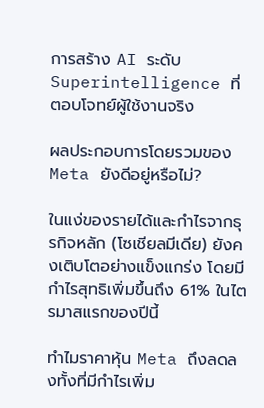การสร้าง AI ระดับ Superintelligence ที่ตอบโจทย์ผู้ใช้งานจริง

ผลประกอบการโดยรวมของ Meta ยังดีอยู่หรือไม่?

ในแง่ของรายได้และกำไรจากธุรกิจหลัก (โซเชียลมีเดีย) ยังคงเติบโตอย่างแข็งแกร่ง โดยมีกำไรสุทธิเพิ่มขึ้นถึง 61% ในไตรมาสแรกของปีนี้

ทำไมราคาหุ้น Meta ถึงลดลงทั้งที่มีกำไรเพิ่ม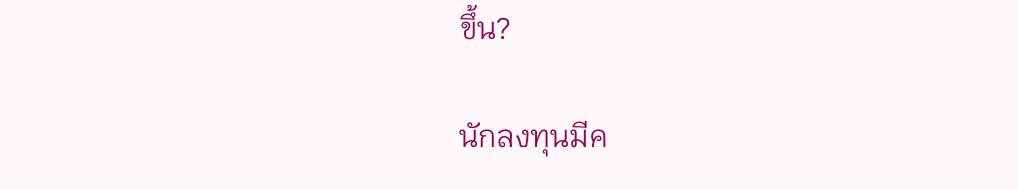ขึ้น?

นักลงทุนมีค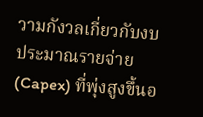วามกังวลเกี่ยวกับงบประมาณรายจ่าย (Capex) ที่พุ่งสูงขึ้นอ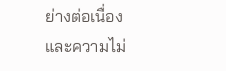ย่างต่อเนื่อง และความไม่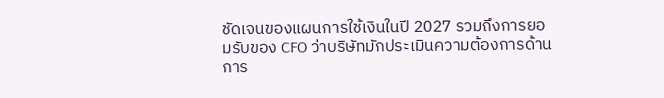ชัดเจนของแผนการใช้เงินในปี 2027 รวมถึงการยอมรับของ CFO ว่าบริษัทมักประเมินความต้องการด้านการ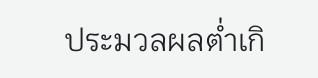ประมวลผลต่ำเกิ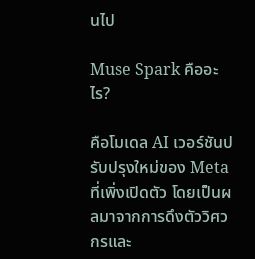นไป

Muse Spark คืออะไร?

คือโมเดล AI เวอร์ชันปรับปรุงใหม่ของ Meta ที่เพิ่งเปิดตัว โดยเป็นผลมาจากการดึงตัววิศวกรและ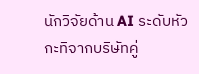นักวิจัยด้าน AI ระดับหัวกะทิจากบริษัทคู่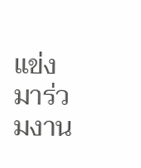แข่งมาร่วมงาน